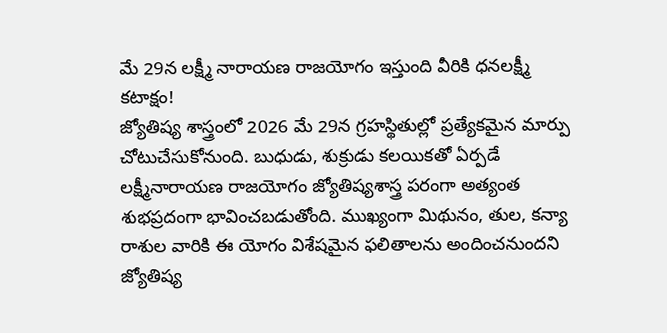మే 29న లక్ష్మీ నారాయణ రాజయోగం ఇస్తుంది వీరికి ధనలక్ష్మీ కటాక్షం!
జ్యోతిష్య శాస్త్రంలో 2026 మే 29న గ్రహస్థితుల్లో ప్రత్యేకమైన మార్పు చోటుచేసుకోనుంది. బుధుడు, శుక్రుడు కలయికతో ఏర్పడే లక్ష్మీనారాయణ రాజయోగం జ్యోతిష్యశాస్త్ర పరంగా అత్యంత శుభప్రదంగా భావించబడుతోంది. ముఖ్యంగా మిథునం, తుల, కన్యా రాశుల వారికి ఈ యోగం విశేషమైన ఫలితాలను అందించనుందని జ్యోతిష్య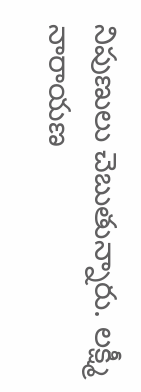నిపుణులు చెబుతున్నారు. లక్ష్మీ నారాయణ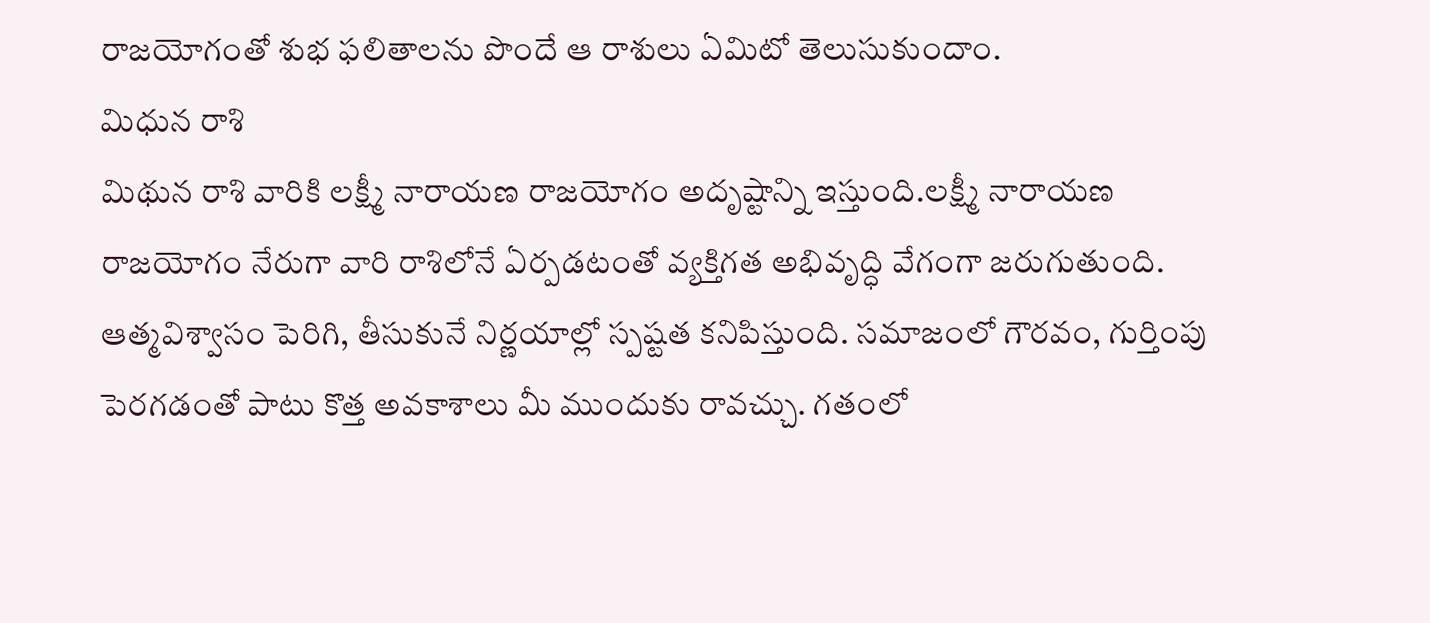రాజయోగంతో శుభ ఫలితాలను పొందే ఆ రాశులు ఏమిటో తెలుసుకుందాం.
మిధున రాశి
మిథున రాశి వారికి లక్ష్మీ నారాయణ రాజయోగం అదృష్టాన్ని ఇస్తుంది.లక్ష్మీ నారాయణ రాజయోగం నేరుగా వారి రాశిలోనే ఏర్పడటంతో వ్యక్తిగత అభివృద్ధి వేగంగా జరుగుతుంది. ఆత్మవిశ్వాసం పెరిగి, తీసుకునే నిర్ణయాల్లో స్పష్టత కనిపిస్తుంది. సమాజంలో గౌరవం, గుర్తింపు పెరగడంతో పాటు కొత్త అవకాశాలు మీ ముందుకు రావచ్చు. గతంలో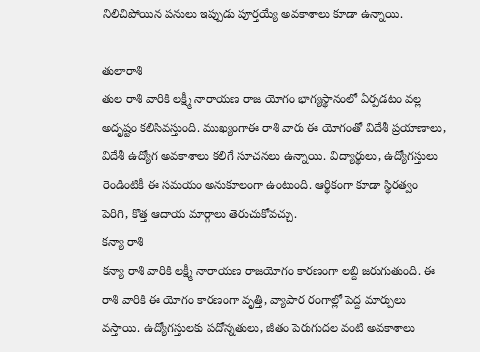నిలిచిపోయిన పనులు ఇప్పుడు పూర్తయ్యే అవకాశాలు కూడా ఉన్నాయి.

తులారాశి
తుల రాశి వారికి లక్ష్మీ నారాయణ రాజ యోగం భాగ్యస్థానంలో ఏర్పడటం వల్ల అదృష్టం కలిసివస్తుంది. ముఖ్యంగాఈ రాశి వారు ఈ యోగంతో విదేశీ ప్రయాణాలు, విదేశీ ఉద్యోగ అవకాశాలు కలిగే సూచనలు ఉన్నాయి. విద్యార్థులు, ఉద్యోగస్తులు రెండింటికీ ఈ సమయం అనుకూలంగా ఉంటుంది. ఆర్థికంగా కూడా స్థిరత్వం పెరిగి, కొత్త ఆదాయ మార్గాలు తెరుచుకోవచ్చు.
కన్యా రాశి
కన్యా రాశి వారికి లక్ష్మీ నారాయణ రాజయోగం కారణంగా లబ్ది జరుగుతుంది. ఈ రాశి వారికి ఈ యోగం కారణంగా వృత్తి, వ్యాపార రంగాల్లో పెద్ద మార్పులు వస్తాయి. ఉద్యోగస్తులకు పదోన్నతులు, జీతం పెరుగుదల వంటి అవకాశాలు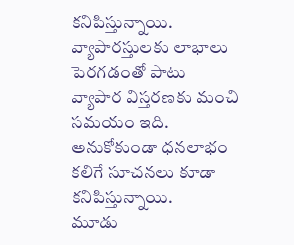కనిపిస్తున్నాయి. వ్యాపారస్తులకు లాభాలు పెరగడంతో పాటు వ్యాపార విస్తరణకు మంచి సమయం ఇది. అనుకోకుండా ధనలాభం కలిగే సూచనలు కూడా కనిపిస్తున్నాయి.
మూడు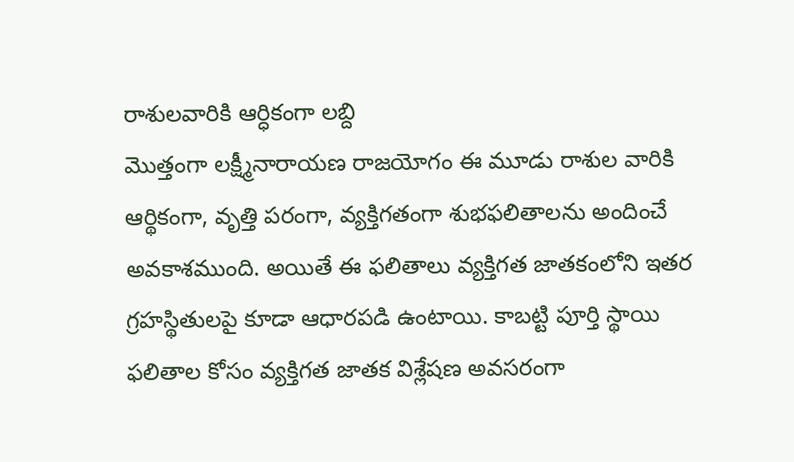రాశులవారికి ఆర్ధికంగా లబ్ది
మొత్తంగా లక్ష్మీనారాయణ రాజయోగం ఈ మూడు రాశుల వారికి ఆర్థికంగా, వృత్తి పరంగా, వ్యక్తిగతంగా శుభఫలితాలను అందించే అవకాశముంది. అయితే ఈ ఫలితాలు వ్యక్తిగత జాతకంలోని ఇతర గ్రహస్థితులపై కూడా ఆధారపడి ఉంటాయి. కాబట్టి పూర్తి స్థాయి ఫలితాల కోసం వ్యక్తిగత జాతక విశ్లేషణ అవసరంగా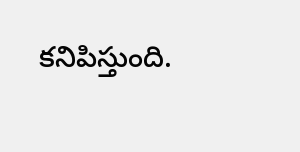కనిపిస్తుంది.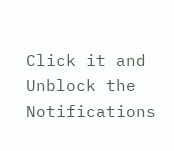Click it and Unblock the Notifications